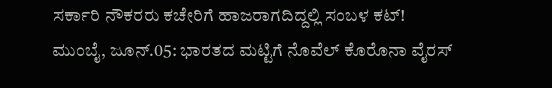ಸರ್ಕಾರಿ ನೌಕರರು ಕಚೇರಿಗೆ ಹಾಜರಾಗದಿದ್ದಲ್ಲಿ ಸಂಬಳ ಕಟ್!
ಮುಂಬೈ, ಜೂನ್.05: ಭಾರತದ ಮಟ್ಟಿಗೆ ನೊವೆಲ್ ಕೊರೊನಾ ವೈರಸ್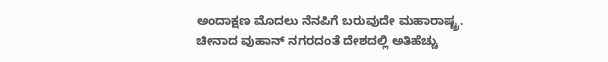ಅಂದಾಕ್ಷಣ ಮೊದಲು ನೆನಪಿಗೆ ಬರುವುದೇ ಮಹಾರಾಷ್ಟ್ರ. ಚೀನಾದ ವುಹಾನ್ ನಗರದಂತೆ ದೇಶದಲ್ಲಿ ಅತಿಹೆಚ್ಚು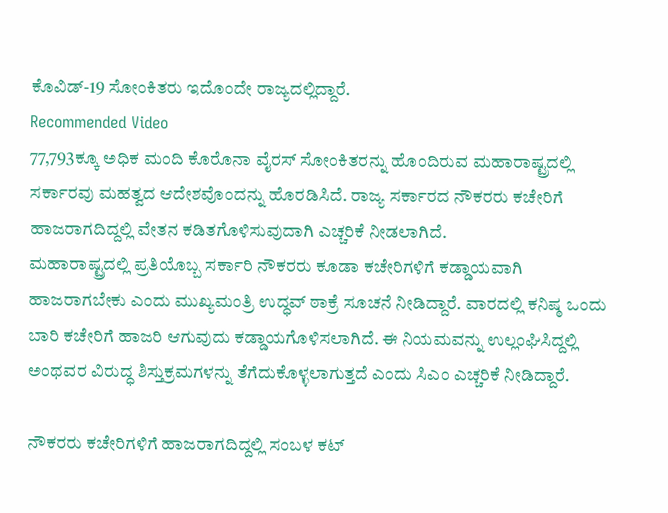ಕೊವಿಡ್-19 ಸೋಂಕಿತರು ಇದೊಂದೇ ರಾಜ್ಯದಲ್ಲಿದ್ದಾರೆ.
Recommended Video
77,793ಕ್ಕೂ ಅಧಿಕ ಮಂದಿ ಕೊರೊನಾ ವೈರಸ್ ಸೋಂಕಿತರನ್ನು ಹೊಂದಿರುವ ಮಹಾರಾಷ್ಟ್ರದಲ್ಲಿ ಸರ್ಕಾರವು ಮಹತ್ವದ ಆದೇಶವೊಂದನ್ನು ಹೊರಡಿಸಿದೆ. ರಾಜ್ಯ ಸರ್ಕಾರದ ನೌಕರರು ಕಚೇರಿಗೆ ಹಾಜರಾಗದಿದ್ದಲ್ಲಿ ವೇತನ ಕಡಿತಗೊಳಿಸುವುದಾಗಿ ಎಚ್ಚರಿಕೆ ನೀಡಲಾಗಿದೆ.
ಮಹಾರಾಷ್ಟ್ರದಲ್ಲಿ ಪ್ರತಿಯೊಬ್ಬ ಸರ್ಕಾರಿ ನೌಕರರು ಕೂಡಾ ಕಚೇರಿಗಳಿಗೆ ಕಡ್ಡಾಯವಾಗಿ ಹಾಜರಾಗಬೇಕು ಎಂದು ಮುಖ್ಯಮಂತ್ರಿ ಉದ್ಧವ್ ಠಾಕ್ರೆ ಸೂಚನೆ ನೀಡಿದ್ದಾರೆ. ವಾರದಲ್ಲಿ ಕನಿಷ್ಠ ಒಂದು ಬಾರಿ ಕಚೇರಿಗೆ ಹಾಜರಿ ಆಗುವುದು ಕಡ್ಡಾಯಗೊಳಿಸಲಾಗಿದೆ. ಈ ನಿಯಮವನ್ನು ಉಲ್ಲಂಘಿಸಿದ್ದಲ್ಲಿ ಅಂಥವರ ವಿರುದ್ಧ ಶಿಸ್ತುಕ್ರಮಗಳನ್ನು ತೆಗೆದುಕೊಳ್ಳಲಾಗುತ್ತದೆ ಎಂದು ಸಿಎಂ ಎಚ್ಚರಿಕೆ ನೀಡಿದ್ದಾರೆ.

ನೌಕರರು ಕಚೇರಿಗಳಿಗೆ ಹಾಜರಾಗದಿದ್ದಲ್ಲಿ ಸಂಬಳ ಕಟ್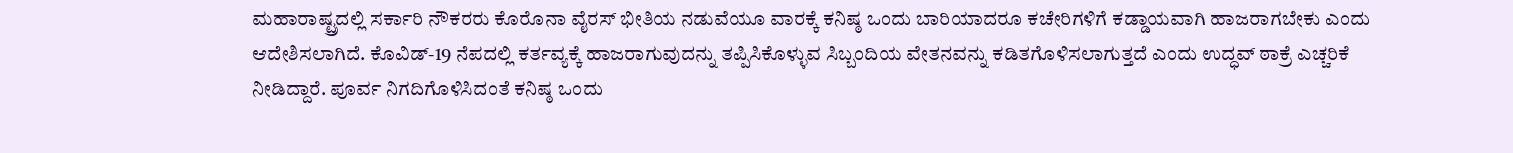ಮಹಾರಾಷ್ಟ್ರದಲ್ಲಿ ಸರ್ಕಾರಿ ನೌಕರರು ಕೊರೊನಾ ವೈರಸ್ ಭೀತಿಯ ನಡುವೆಯೂ ವಾರಕ್ಕೆ ಕನಿಷ್ಠ ಒಂದು ಬಾರಿಯಾದರೂ ಕಚೇರಿಗಳಿಗೆ ಕಡ್ಡಾಯವಾಗಿ ಹಾಜರಾಗಬೇಕು ಎಂದು ಆದೇಶಿಸಲಾಗಿದೆ. ಕೊವಿಡ್-19 ನೆಪದಲ್ಲಿ ಕರ್ತವ್ಯಕ್ಕೆ ಹಾಜರಾಗುವುದನ್ನು ತಪ್ಪಿಸಿಕೊಳ್ಳುವ ಸಿಬ್ಬಂದಿಯ ವೇತನವನ್ನು ಕಡಿತಗೊಳಿಸಲಾಗುತ್ತದೆ ಎಂದು ಉದ್ಧವ್ ಠಾಕ್ರೆ ಎಚ್ಚರಿಕೆ ನೀಡಿದ್ದಾರೆ. ಪೂರ್ವ ನಿಗದಿಗೊಳಿಸಿದಂತೆ ಕನಿಷ್ಠ ಒಂದು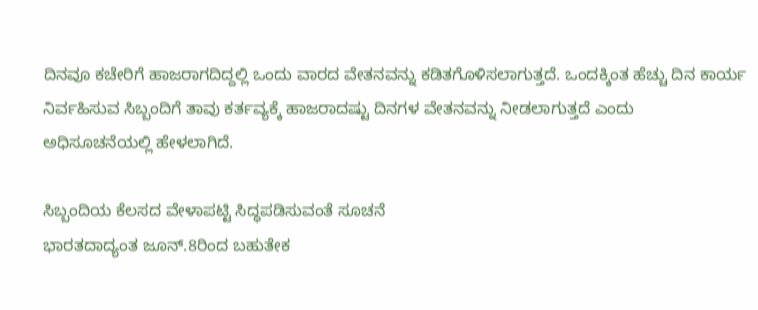ದಿನವೂ ಕಚೇರಿಗೆ ಹಾಜರಾಗದಿದ್ದಲ್ಲಿ ಒಂದು ವಾರದ ವೇತನವನ್ನು ಕಡಿತಗೊಳಿಸಲಾಗುತ್ತದೆ. ಒಂದಕ್ಕಿಂತ ಹೆಚ್ಚು ದಿನ ಕಾರ್ಯ ನಿರ್ವಹಿಸುವ ಸಿಬ್ಬಂದಿಗೆ ತಾವು ಕರ್ತವ್ಯಕ್ಕೆ ಹಾಜರಾದಷ್ಟು ದಿನಗಳ ವೇತನವನ್ನು ನೀಡಲಾಗುತ್ತದೆ ಎಂದು ಅಧಿಸೂಚನೆಯಲ್ಲಿ ಹೇಳಲಾಗಿದೆ.

ಸಿಬ್ಬಂದಿಯ ಕೆಲಸದ ವೇಳಾಪಟ್ಟಿ ಸಿದ್ಧಪಡಿಸುವಂತೆ ಸೂಚನೆ
ಭಾರತದಾದ್ಯಂತ ಜೂನ್.8ರಿಂದ ಬಹುತೇಕ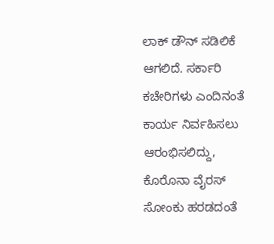ಲಾಕ್ ಡೌನ್ ಸಡಿಲಿಕೆ ಆಗಲಿದೆ. ಸರ್ಕಾರಿ ಕಚೇರಿಗಳು ಎಂದಿನಂತೆ ಕಾರ್ಯ ನಿರ್ವಹಿಸಲು ಆರಂಭಿಸಲಿದ್ದು, ಕೊರೊನಾ ವೈರಸ್ ಸೋಂಕು ಹರಡದಂತೆ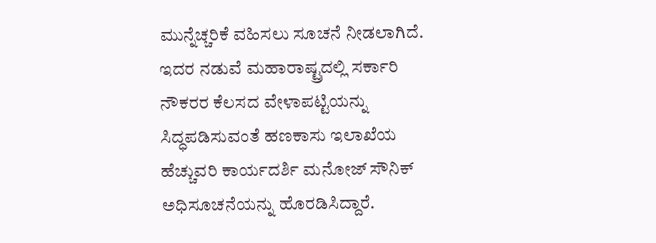ಮುನ್ನೆಚ್ಚರಿಕೆ ವಹಿಸಲು ಸೂಚನೆ ನೀಡಲಾಗಿದೆ. ಇದರ ನಡುವೆ ಮಹಾರಾಷ್ಟ್ರದಲ್ಲಿ ಸರ್ಕಾರಿ ನೌಕರರ ಕೆಲಸದ ವೇಳಾಪಟ್ಟಿಯನ್ನು ಸಿದ್ಧಪಡಿಸುವಂತೆ ಹಣಕಾಸು ಇಲಾಖೆಯ ಹೆಚ್ಚುವರಿ ಕಾರ್ಯದರ್ಶಿ ಮನೋಜ್ ಸೌನಿಕ್ ಅಧಿಸೂಚನೆಯನ್ನು ಹೊರಡಿಸಿದ್ದಾರೆ.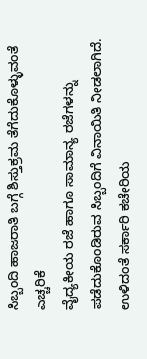ಸಿಬ್ಬಂದಿ ಹಾಜರಾತಿ ಬಗ್ಗೆ ಶಿಸ್ತುಕ್ರಮ ತೆಗೆದುಕೊಳ್ಳುವಂತೆ ಎಚ್ಚರಿಕೆ
ವೈದ್ಯಕೀಯ ರಜೆ ಹಾಗೂ ಸಾಮಾನ್ಯ ರಜೆಗಳನ್ನು ಪಡೆದುಕೊಂಡಿರುವ ಸಿಬ್ಬಂದಿಗೆ ವಿನಾಯಿತಿ ನೀಡಲಾಗಿದೆ. ಉಳಿದಂತೆ ಸರ್ಕಾರಿ ಕಚೇರಿಯ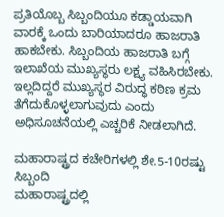ಪ್ರತಿಯೊಬ್ಬ ಸಿಬ್ಬಂದಿಯೂ ಕಡ್ಡಾಯವಾಗಿ ವಾರಕ್ಕೆ ಒಂದು ಬಾರಿಯಾದರೂ ಹಾಜರಾತಿ ಹಾಕಬೇಕು. ಸಿಬ್ಬಂದಿಯ ಹಾಜರಾತಿ ಬಗ್ಗೆ ಇಲಾಖೆಯ ಮುಖ್ಯಸ್ಥರು ಲಕ್ಷ್ಯ ವಹಿಸಿರಬೇಕು. ಇಲ್ಲದಿದ್ದರೆ ಮುಖ್ಯಸ್ಥರ ವಿರುದ್ಧ ಕಠಿಣ ಕ್ರಮ ತೆಗೆದುಕೊಳ್ಳಲಾಗುವುದು ಎಂದು ಅಧಿಸೂಚನೆಯಲ್ಲಿ ಎಚ್ಚರಿಕೆ ನೀಡಲಾಗಿದೆ.

ಮಹಾರಾಷ್ಟ್ರದ ಕಚೇರಿಗಳಲ್ಲಿ ಶೇ.5-10ರಷ್ಟು ಸಿಬ್ಬಂದಿ
ಮಹಾರಾಷ್ಟ್ರದಲ್ಲಿ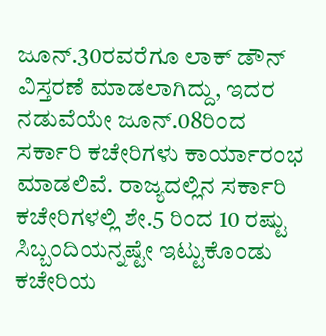ಜೂನ್.30ರವರೆಗೂ ಲಾಕ್ ಡೌನ್ ವಿಸ್ತರಣೆ ಮಾಡಲಾಗಿದ್ದು, ಇದರ ನಡುವೆಯೇ ಜೂನ್.08ರಿಂದ ಸರ್ಕಾರಿ ಕಚೇರಿಗಳು ಕಾರ್ಯಾರಂಭ ಮಾಡಲಿವೆ. ರಾಜ್ಯದಲ್ಲಿನ ಸರ್ಕಾರಿ ಕಚೇರಿಗಳಲ್ಲಿ ಶೇ.5 ರಿಂದ 10 ರಷ್ಟು ಸಿಬ್ಬಂದಿಯನ್ನಷ್ಟೇ ಇಟ್ಟುಕೊಂಡು ಕಚೇರಿಯ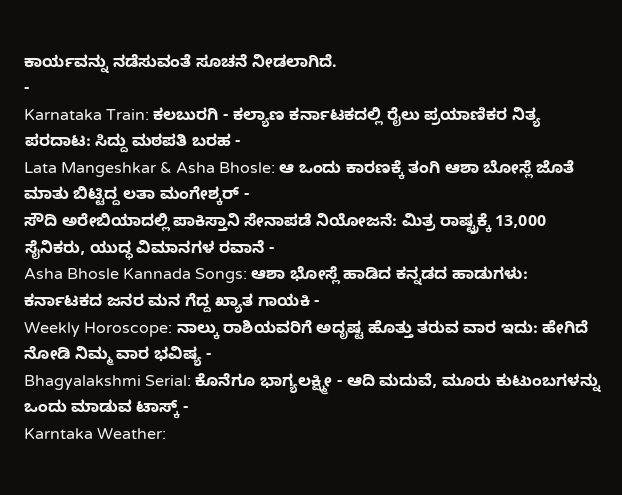ಕಾರ್ಯವನ್ನು ನಡೆಸುವಂತೆ ಸೂಚನೆ ನೀಡಲಾಗಿದೆ.
-
Karnataka Train: ಕಲಬುರಗಿ - ಕಲ್ಯಾಣ ಕರ್ನಾಟಕದಲ್ಲಿ ರೈಲು ಪ್ರಯಾಣಿಕರ ನಿತ್ಯ ಪರದಾಟ: ಸಿದ್ದು ಮಠಪತಿ ಬರಹ -
Lata Mangeshkar & Asha Bhosle: ಆ ಒಂದು ಕಾರಣಕ್ಕೆ ತಂಗಿ ಆಶಾ ಬೋಸ್ಲೆ ಜೊತೆ ಮಾತು ಬಿಟ್ಟಿದ್ದ ಲತಾ ಮಂಗೇಶ್ಕರ್ -
ಸೌದಿ ಅರೇಬಿಯಾದಲ್ಲಿ ಪಾಕಿಸ್ತಾನಿ ಸೇನಾಪಡೆ ನಿಯೋಜನೆ: ಮಿತ್ರ ರಾಷ್ಟ್ರಕ್ಕೆ 13,000 ಸೈನಿಕರು, ಯುದ್ಧ ವಿಮಾನಗಳ ರವಾನೆ -
Asha Bhosle Kannada Songs: ಆಶಾ ಭೋಸ್ಲೆ ಹಾಡಿದ ಕನ್ನಡದ ಹಾಡುಗಳು: ಕರ್ನಾಟಕದ ಜನರ ಮನ ಗೆದ್ದ ಖ್ಯಾತ ಗಾಯಕಿ -
Weekly Horoscope: ನಾಲ್ಕು ರಾಶಿಯವರಿಗೆ ಅದೃಷ್ಟ ಹೊತ್ತು ತರುವ ವಾರ ಇದು: ಹೇಗಿದೆ ನೋಡಿ ನಿಮ್ಮ ವಾರ ಭವಿಷ್ಯ -
Bhagyalakshmi Serial: ಕೊನೆಗೂ ಭಾಗ್ಯಲಕ್ಷ್ಮೀ - ಆದಿ ಮದುವೆ, ಮೂರು ಕುಟುಂಬಗಳನ್ನು ಒಂದು ಮಾಡುವ ಟಾಸ್ಕ್ -
Karntaka Weather: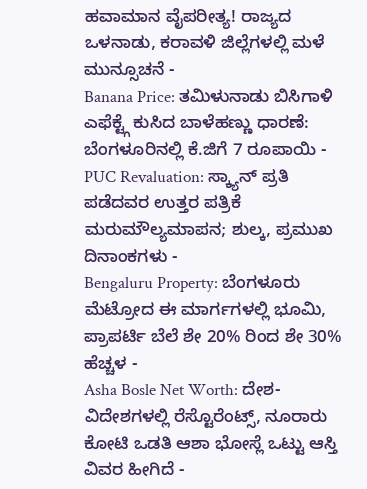ಹವಾಮಾನ ವೈಪರೀತ್ಯ! ರಾಜ್ಯದ ಒಳನಾಡು, ಕರಾವಳಿ ಜಿಲ್ಲೆಗಳಲ್ಲಿ ಮಳೆ ಮುನ್ಸೂಚನೆ -
Banana Price: ತಮಿಳುನಾಡು ಬಿಸಿಗಾಳಿ ಎಫೆಕ್ಟ್ಗೆ ಕುಸಿದ ಬಾಳೆಹಣ್ಣು ಧಾರಣೆ: ಬೆಂಗಳೂರಿನಲ್ಲಿ ಕೆ.ಜಿಗೆ 7 ರೂಪಾಯಿ -
PUC Revaluation: ಸ್ಕ್ಯಾನ್ ಪ್ರತಿ ಪಡೆದವರ ಉತ್ತರ ಪತ್ರಿಕೆ ಮರುಮೌಲ್ಯಮಾಪನ; ಶುಲ್ಕ, ಪ್ರಮುಖ ದಿನಾಂಕಗಳು -
Bengaluru Property: ಬೆಂಗಳೂರು ಮೆಟ್ರೋದ ಈ ಮಾರ್ಗಗಳಲ್ಲಿ ಭೂಮಿ, ಪ್ರಾಪರ್ಟಿ ಬೆಲೆ ಶೇ 20% ರಿಂದ ಶೇ 30% ಹೆಚ್ಚಳ -
Asha Bosle Net Worth: ದೇಶ-ವಿದೇಶಗಳಲ್ಲಿ ರೆಸ್ಟೊರೆಂಟ್ಸ್, ನೂರಾರು ಕೋಟಿ ಒಡತಿ ಆಶಾ ಭೋಸ್ಲೆ ಒಟ್ಟು ಆಸ್ತಿ ವಿವರ ಹೀಗಿದೆ -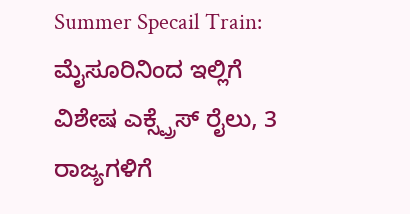Summer Specail Train: ಮೈಸೂರಿನಿಂದ ಇಲ್ಲಿಗೆ ವಿಶೇಷ ಎಕ್ಸ್ಪ್ರೆಸ್ ರೈಲು, 3 ರಾಜ್ಯಗಳಿಗೆ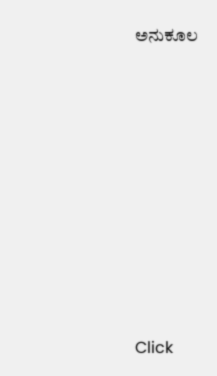ಅನುಕೂಲ












Click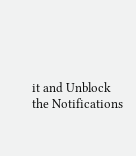it and Unblock the Notifications